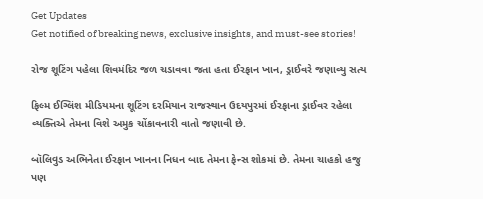Get Updates
Get notified of breaking news, exclusive insights, and must-see stories!

રોજ શૂટિંગ પહેલા શિવમંદિર જળ ચડાવવા જતા હતા ઈરફાન ખાન, ડ્રાઈવરે જણાવ્યુ સત્ય

ફિલ્મ ઈગ્લિંશ મીડિયમના શૂટિંગ દરમિયાન રાજસ્થાન ઉદયપુરમાં ઈરફાના ડ્રાઈવર રહેલા વ્યક્તિએ તેમના વિશે અમુક ચોંકાવનારી વાતો જણાવી છે.

બૉલિવુડ અભિનેતા ઈરફાન ખાનના નિધન બાદ તેમના ફેન્સ શોકમાં છે. તેમના ચાહકો હજુ પણ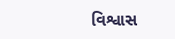વિશ્વાસ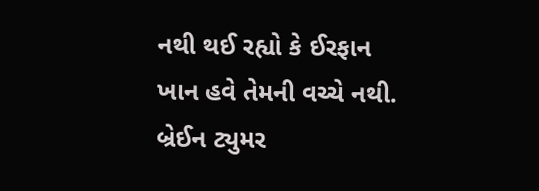નથી થઈ રહ્યો કે ઈરફાન ખાન હવે તેમની વચ્ચે નથી. બ્રેઈન ટ્યુમર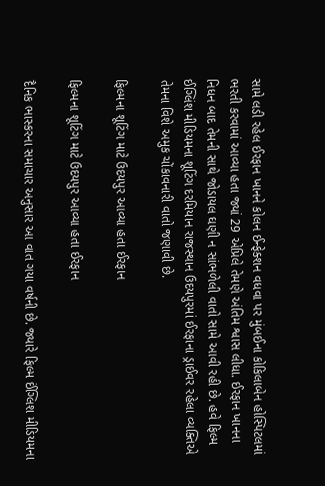સામે લડી રહેલ ઈરફાન ખાનને કોલન ઈન્ફેક્શન વધવા પર મુંબઈના કોકિલાબેન હોસ્પિટલમાં ભરતી કરવામાં આવ્યા હતા જ્યાં 29 એપ્રિલે તેમણે અંતિમ શ્વાસ લીધા. ઈરફાન ખાનના નિધન બાદ તેમની સાથે જોડાયલ ઘણી ન સાંભળેલી વાતો સામે આવી રહી છે. હવે ફિલ્મ ઈગ્લિંશ મીડિયમના શૂટિંગ દરમિયાન રાજસ્થાન ઉદયપુરમાં ઈરફાના ડ્રાઈવર રહેલા વ્યક્તિએ તેમના વિશે અમુક ચોંકાવનારી વાતો જણાવી છે.

ફિલ્મના શૂટિંગ માટે ઉદયપુર આવ્યા હતા ઈરફાન

ફિલ્મના શૂટિંગ માટે ઉદયપુર આવ્યા હતા ઈરફાન

દૈનિક ભાસ્કરના સમાચાર અનુસાર આ વાત ગયા વર્ષની છે. જ્યારે ફિલ્મ ઈંગ્લિશ મીડિયમના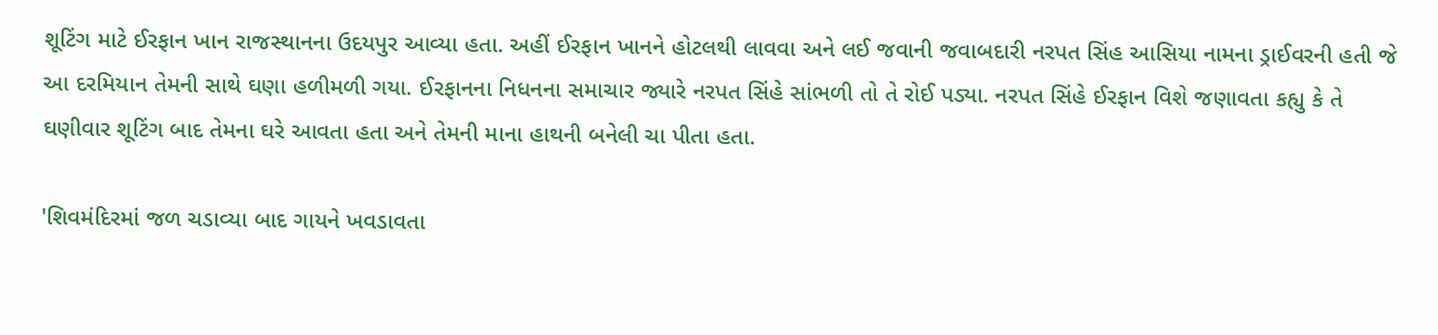શૂટિંગ માટે ઈરફાન ખાન રાજસ્થાનના ઉદયપુર આવ્યા હતા. અહીં ઈરફાન ખાનને હોટલથી લાવવા અને લઈ જવાની જવાબદારી નરપત સિંહ આસિયા નામના ડ્રાઈવરની હતી જે આ દરમિયાન તેમની સાથે ઘણા હળીમળી ગયા. ઈરફાનના નિધનના સમાચાર જ્યારે નરપત સિંહે સાંભળી તો તે રોઈ પડ્યા. નરપત સિંહે ઈરફાન વિશે જણાવતા કહ્યુ કે તે ઘણીવાર શૂટિંગ બાદ તેમના ઘરે આવતા હતા અને તેમની માના હાથની બનેલી ચા પીતા હતા.

'શિવમંદિરમાં જળ ચડાવ્યા બાદ ગાયને ખવડાવતા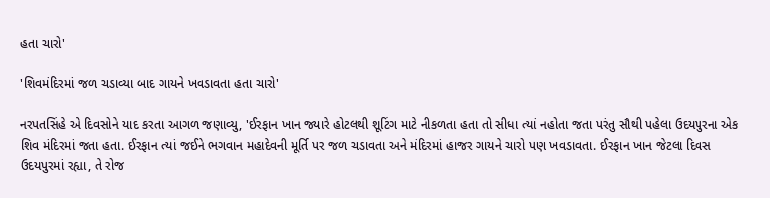હતા ચારો'

'શિવમંદિરમાં જળ ચડાવ્યા બાદ ગાયને ખવડાવતા હતા ચારો'

નરપતસિંહે એ દિવસોને યાદ કરતા આગળ જણાવ્યુ, 'ઈરફાન ખાન જ્યારે હોટલથી શૂટિંગ માટે નીકળતા હતા તો સીધા ત્યાં નહોતા જતા પરંતુ સૌથી પહેલા ઉદયપુરના એક શિવ મંદિરમાં જતા હતા. ઈરફાન ત્યાં જઈને ભગવાન મહાદેવની મૂર્તિ પર જળ ચડાવતા અને મંદિરમાં હાજર ગાયને ચારો પણ ખવડાવતા. ઈરફાન ખાન જેટલા દિવસ ઉદયપુરમાં રહ્યા, તે રોજ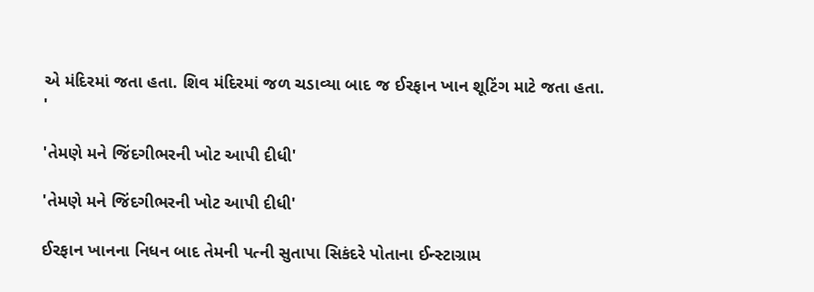એ મંદિરમાં જતા હતા. શિવ મંદિરમાં જળ ચડાવ્યા બાદ જ ઈરફાન ખાન શૂટિંગ માટે જતા હતા. '

'તેમણે મને જિંદગીભરની ખોટ આપી દીધી'

'તેમણે મને જિંદગીભરની ખોટ આપી દીધી'

ઈરફાન ખાનના નિધન બાદ તેમની પત્ની સુતાપા સિકંદરે પોતાના ઈન્સ્ટાગ્રામ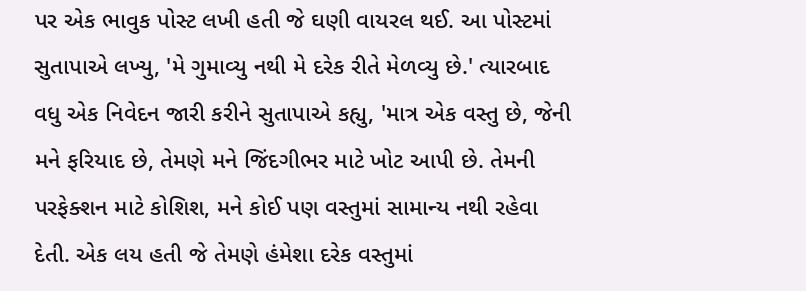પર એક ભાવુક પોસ્ટ લખી હતી જે ઘણી વાયરલ થઈ. આ પોસ્ટમાં સુતાપાએ લખ્યુ, 'મે ગુમાવ્યુ નથી મે દરેક રીતે મેળવ્યુ છે.' ત્યારબાદ વધુ એક નિવેદન જારી કરીને સુતાપાએ કહ્યુ, 'માત્ર એક વસ્તુ છે, જેની મને ફરિયાદ છે, તેમણે મને જિંદગીભર માટે ખોટ આપી છે. તેમની પરફેક્શન માટે કોશિશ, મને કોઈ પણ વસ્તુમાં સામાન્ય નથી રહેવા દેતી. એક લય હતી જે તેમણે હંમેશા દરેક વસ્તુમાં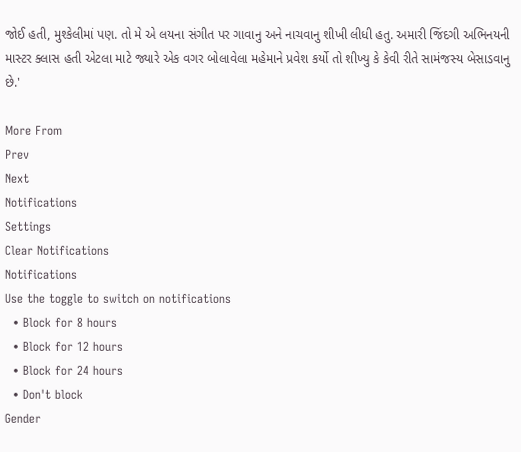જોઈ હતી, મુશ્કેલીમાં પણ. તો મે એ લયના સંગીત પર ગાવાનુ અને નાચવાનુ શીખી લીધી હતુ. અમારી જિંદગી અભિનયની માસ્ટર ક્લાસ હતી એટલા માટે જ્યારે એક વગર બોલાવેલા મહેમાને પ્રવેશ કર્યો તો શીખ્યુ કે કેવી રીતે સામંજસ્ય બેસાડવાનુ છે.'

More From
Prev
Next
Notifications
Settings
Clear Notifications
Notifications
Use the toggle to switch on notifications
  • Block for 8 hours
  • Block for 12 hours
  • Block for 24 hours
  • Don't block
Gender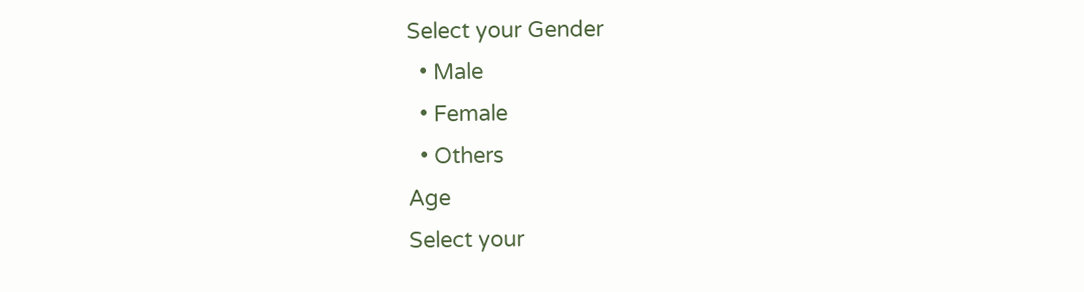Select your Gender
  • Male
  • Female
  • Others
Age
Select your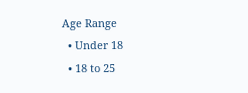Age Range
  • Under 18
  • 18 to 25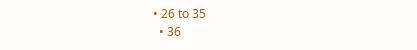• 26 to 35
  • 36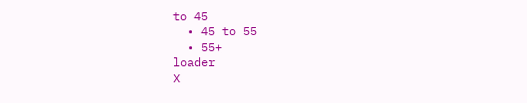to 45
  • 45 to 55
  • 55+
loader
X